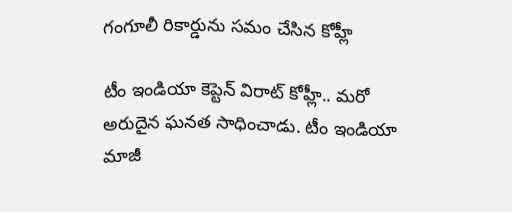గంగూలీ రికార్డును సమం చేసిన కోహ్లీ

టీం ఇండియా కెప్టెన్ విరాట్ కోహ్లీ.. మరో అరుదైన ఘనత సాధించాడు. టీం ఇండియా మాజీ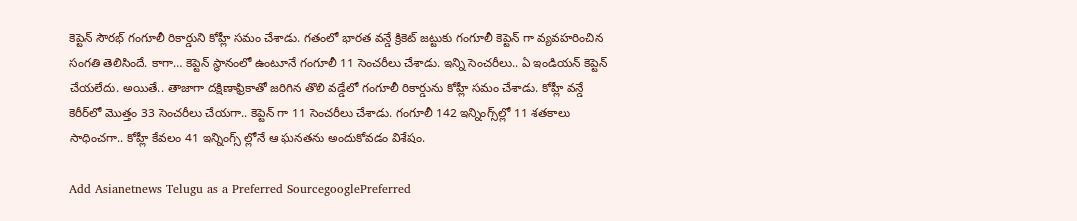కెప్టెన్ సౌరభ్ గంగూలీ రికార్డుని కోహ్లీ సమం చేశాడు. గతంలో భారత వన్డే క్రికెట్‌ జట్టుకు గంగూలీ కెప్టెన్ గా వ్యవహరించిన సంగతి తెలిసిందే. కాగా… కెప్టెన్ స్థానంలో ఉంటూనే గంగూలీ 11 సెంచరీలు చేశాడు. ఇన్ని సెంచరీలు.. ఏ ఇండియన్ కెప్టెన్ చేయలేదు. అయితే.. తాజాగా దక్షిణాఫ్రికాతో జరిగిన తొలి వడ్డేలో గంగూలీ రికార్డును కోహ్లీ సమం చేశాడు. కోహ్లీ వన్డే కెరీర్‌లో మొత్తం 33 సెంచరీలు చేయగా.. కెప్టెన్ గా 11 సెంచరీలు చేశాడు. గంగూలీ 142 ఇన్నింగ్స్‌ల్లో 11 శతకాలు సాధించగా.. కోహ్లీ కేవలం 41 ఇన్నింగ్స్‌ ల్లోనే ఆ ఘనతను అందుకోవడం విశేషం.

Add Asianetnews Telugu as a Preferred SourcegooglePreferred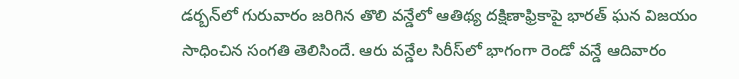డర్బన్‌లో గురువారం జరిగిన తొలి వన్డేలో ఆతిథ్య దక్షిణాఫ్రికాపై భారత్‌ ఘన విజయం సాధించిన సంగతి తెలిసిందే. ఆరు వన్డేల సిరీస్‌లో భాగంగా రెండో వన్డే ఆదివారం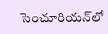సెంచూరియన్‌లో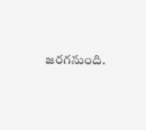జరగనుంది.